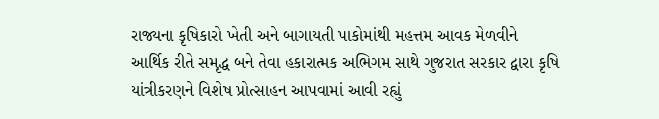રાજ્યના કૃષિકારો ખેતી અને બાગાયતી પાકોમાંથી મહત્તમ આવક મેળવીને આર્થિક રીતે સમૃદ્ધ બને તેવા હકારાત્મક અભિગમ સાથે ગુજરાત સરકાર દ્વારા કૃષિ યાંત્રીકરણને વિશેષ પ્રોત્સાહન આપવામાં આવી રહ્યું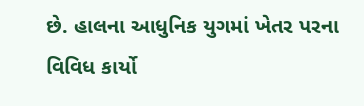છે. હાલના આધુનિક યુગમાં ખેતર પરના વિવિધ કાર્યો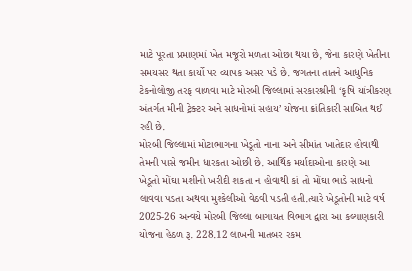માટે પૂરતા પ્રમાણમાં ખેત મજૂરો મળતા ઓછા થયા છે, જેના કારણે ખેતીના સમયસર થતા કાર્યો પર વ્યાપક અસર પડે છે. જગતના તાતને આધુનિક ટેકનોલોજી તરફ વાળવા માટે મોરબી જિલ્લામાં સરકારશ્રીની ‘કૃષિ યાંત્રીકરણ અંતર્ગત મીની ટ્રેક્ટર અને સાધનોમાં સહાય’ યોજના ક્રાંતિકારી સાબિત થઈ રહી છે.
મોરબી જિલ્લામાં મોટાભાગના ખેડૂતો નાના અને સીમાંત ખાતેદાર હોવાથી તેમની પાસે જમીન ધારકતા ઓછી છે. આર્થિક મર્યાદાઓના કારણે આ ખેડૂતો મોંઘા મશીનો ખરીદી શકતા ન હોવાથી કાં તો મોંઘા ભાડે સાધનો લાવવા પડતા અથવા મુશ્કેલીઓ વેઠવી પડતી હતી.ત્યારે ખેડૂતોની માટે વર્ષ 2025-26 અન્વયે મોરબી જિલ્લા બાગાયત વિભાગ દ્વારા આ કલ્યાણકારી યોજના હેઠળ રૂ. 228.12 લાખની માતબર રકમ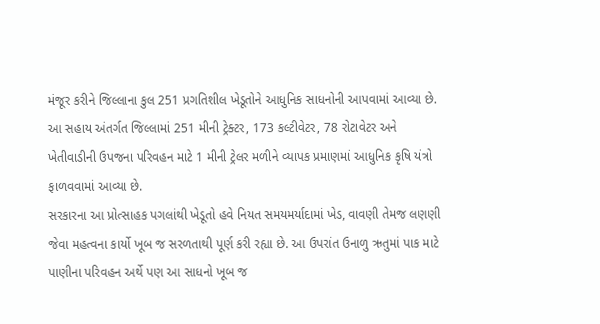મંજૂર કરીને જિલ્લાના કુલ 251 પ્રગતિશીલ ખેડૂતોને આધુનિક સાધનોની આપવામાં આવ્યા છે. આ સહાય અંતર્ગત જિલ્લામાં 251 મીની ટ્રેક્ટર, 173 કલ્ટીવેટર, 78 રોટાવેટર અને ખેતીવાડીની ઉપજના પરિવહન માટે 1 મીની ટ્રેલર મળીને વ્યાપક પ્રમાણમાં આધુનિક કૃષિ યંત્રો ફાળવવામાં આવ્યા છે.
સરકારના આ પ્રોત્સાહક પગલાંથી ખેડૂતો હવે નિયત સમયમર્યાદામાં ખેડ, વાવણી તેમજ લણણી જેવા મહત્વના કાર્યો ખૂબ જ સરળતાથી પૂર્ણ કરી રહ્યા છે. આ ઉપરાંત ઉનાળુ ઋતુમાં પાક માટે પાણીના પરિવહન અર્થે પણ આ સાધનો ખૂબ જ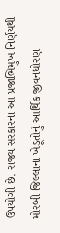ઉપયોગી છે. રાજ્ય સરકારના આ પ્રજાભિમુખ નિર્ણયથી મોરબી જિલ્લાના ખેડૂતોનું આર્થિક જીવનધોરણ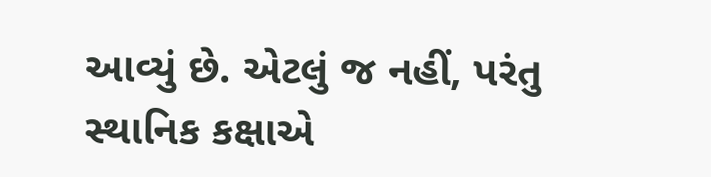આવ્યું છે. એટલું જ નહીં, પરંતુ સ્થાનિક કક્ષાએ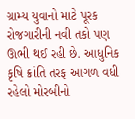ગ્રામ્ય યુવાનો માટે પૂરક રોજગારીની નવી તકો પણ ઊભી થઈ રહી છે. આધુનિક કૃષિ ક્રાંતિ તરફ આગળ વધી રહેલો મોરબીનો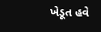ખેડૂત હવે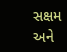સક્ષમ અને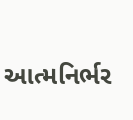આત્મનિર્ભર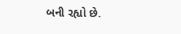બની રહ્યો છે.